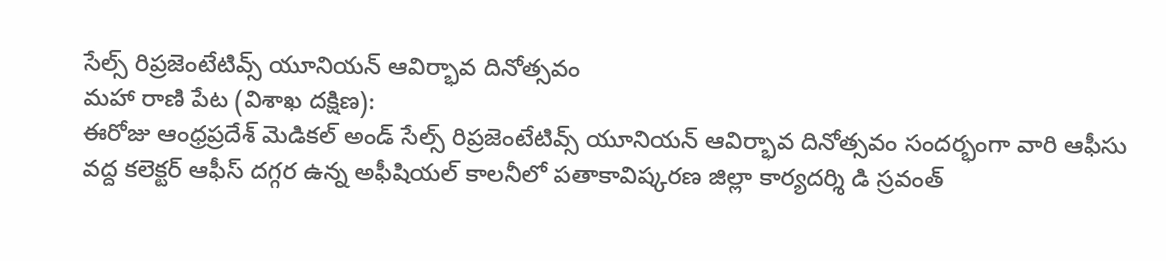సేల్స్ రిప్రజెంటేటివ్స్ యూనియన్ ఆవిర్భావ దినోత్సవం
మహా రాణి పేట (విశాఖ దక్షిణ):
ఈరోజు ఆంధ్రప్రదేశ్ మెడికల్ అండ్ సేల్స్ రిప్రజెంటేటివ్స్ యూనియన్ ఆవిర్భావ దినోత్సవం సందర్భంగా వారి ఆఫీసు వద్ద కలెక్టర్ ఆఫీస్ దగ్గర ఉన్న అఫీషియల్ కాలనీలో పతాకావిష్కరణ జిల్లా కార్యదర్శి డి స్రవంత్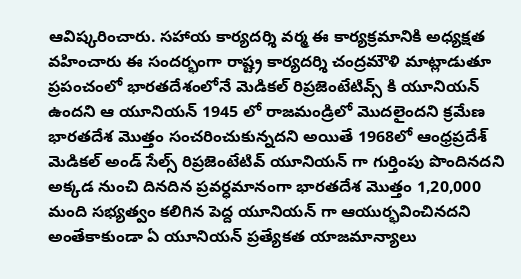ఆవిష్కరించారు. సహాయ కార్యదర్శి వర్మ ఈ కార్యక్రమానికి అధ్యక్షత వహించారు ఈ సందర్భంగా రాష్ట్ర కార్యదర్శి చంద్రమౌళి మాట్లాడుతూ ప్రపంచంలో భారతదేశంలోనే మెడికల్ రిప్రజెంటేటివ్స్ కి యూనియన్ ఉందని ఆ యూనియన్ 1945 లో రాజమండ్రిలో మొదలైందని క్రమేణ భారతదేశ మొత్తం సంచరించుకున్నదని అయితే 1968లో ఆంధ్రప్రదేశ్ మెడికల్ అండ్ సేల్స్ రిప్రజెంటేటివ్ యూనియన్ గా గుర్తింపు పొందినదని అక్కడ నుంచి దినదిన ప్రవర్ధమానంగా భారతదేశ మొత్తం 1,20,000 మంది సభ్యత్వం కలిగిన పెద్ద యూనియన్ గా ఆయుర్భవించినదని అంతేకాకుండా ఏ యూనియన్ ప్రత్యేకత యాజమాన్యాలు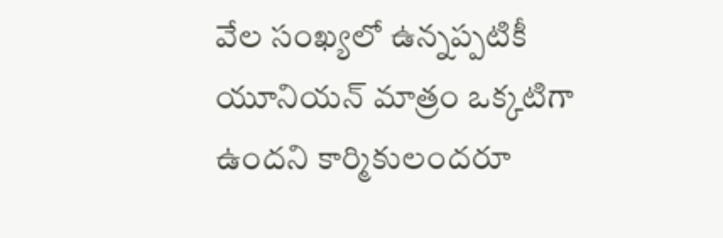వేల సంఖ్యలో ఉన్నప్పటికీ యూనియన్ మాత్రం ఒక్కటిగా ఉందని కార్మికులందరూ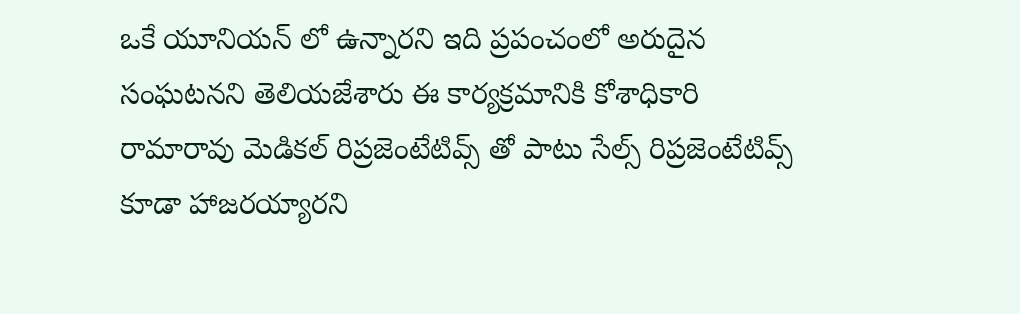ఒకే యూనియన్ లో ఉన్నారని ఇది ప్రపంచంలో అరుదైన సంఘటనని తెలియజేశారు ఈ కార్యక్రమానికి కోశాధికారి రామారావు మెడికల్ రిప్రజెంటేటివ్స్ తో పాటు సేల్స్ రిప్రజెంటేటివ్స్ కూడా హాజరయ్యారని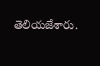తెలియజేశారు.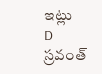ఇట్లు
D స్రవంత్